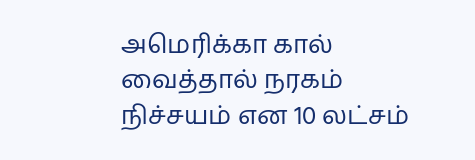அமெரிக்கா கால் வைத்தால் நரகம் நிச்சயம் என 10 லட்சம்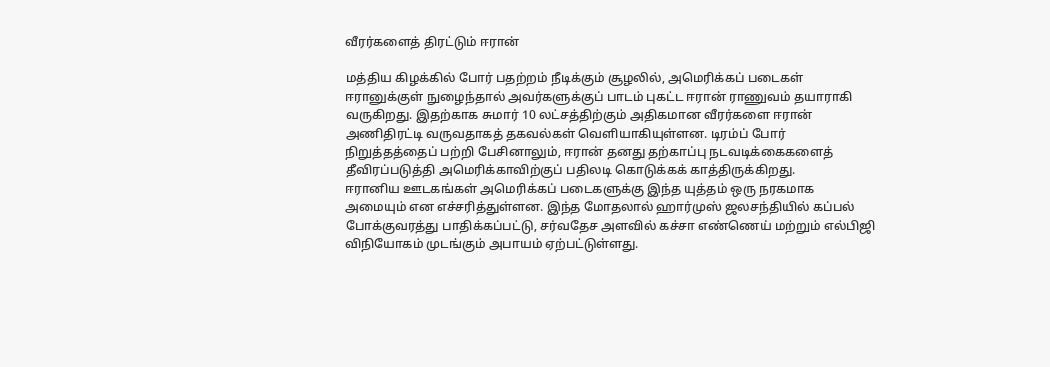வீரர்களைத் திரட்டும் ஈரான்

மத்திய கிழக்கில் போர் பதற்றம் நீடிக்கும் சூழலில், அமெரிக்கப் படைகள் ஈரானுக்குள் நுழைந்தால் அவர்களுக்குப் பாடம் புகட்ட ஈரான் ராணுவம் தயாராகி வருகிறது. இதற்காக சுமார் 10 லட்சத்திற்கும் அதிகமான வீரர்களை ஈரான் அணிதிரட்டி வருவதாகத் தகவல்கள் வெளியாகியுள்ளன. டிரம்ப் போர் நிறுத்தத்தைப் பற்றி பேசினாலும், ஈரான் தனது தற்காப்பு நடவடிக்கைகளைத் தீவிரப்படுத்தி அமெரிக்காவிற்குப் பதிலடி கொடுக்கக் காத்திருக்கிறது.
ஈரானிய ஊடகங்கள் அமெரிக்கப் படைகளுக்கு இந்த யுத்தம் ஒரு நரகமாக அமையும் என எச்சரித்துள்ளன. இந்த மோதலால் ஹார்முஸ் ஜலசந்தியில் கப்பல் போக்குவரத்து பாதிக்கப்பட்டு, சர்வதேச அளவில் கச்சா எண்ணெய் மற்றும் எல்பிஜி விநியோகம் முடங்கும் அபாயம் ஏற்பட்டுள்ளது.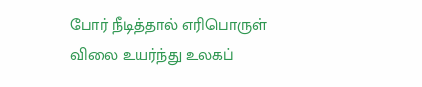போர் நீடித்தால் எரிபொருள் விலை உயர்ந்து உலகப்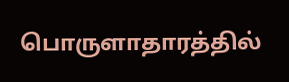பொருளாதாரத்தில்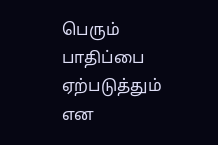பெரும் பாதிப்பை ஏற்படுத்தும் என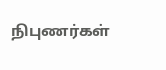நிபுணர்கள்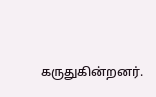கருதுகின்றனர்.